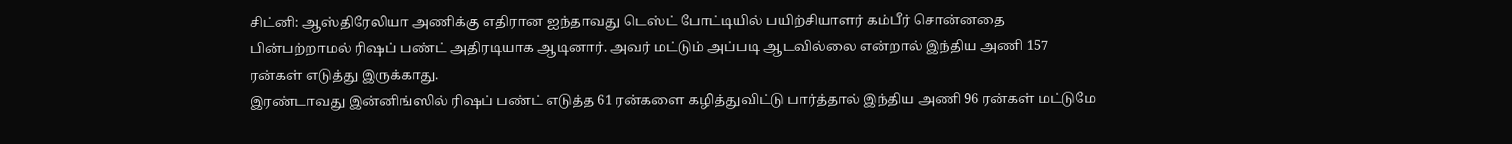சிட்னி: ஆஸ்திரேலியா அணிக்கு எதிரான ஐந்தாவது டெஸ்ட் போட்டியில் பயிற்சியாளர் கம்பீர் சொன்னதை பின்பற்றாமல் ரிஷப் பண்ட் அதிரடியாக ஆடினார். அவர் மட்டும் அப்படி ஆடவில்லை என்றால் இந்திய அணி 157 ரன்கள் எடுத்து இருக்காது.
இரண்டாவது இன்னிங்ஸில் ரிஷப் பண்ட் எடுத்த 61 ரன்களை கழித்துவிட்டு பார்த்தால் இந்திய அணி 96 ரன்கள் மட்டுமே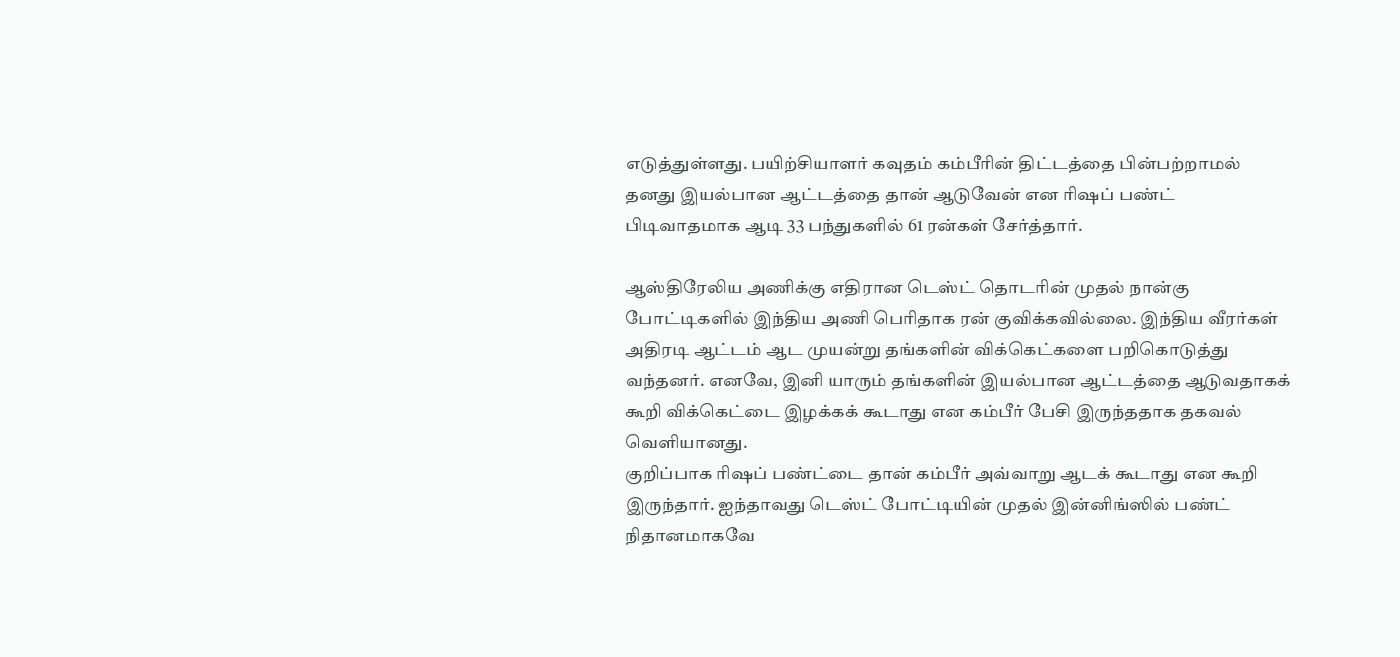எடுத்துள்ளது. பயிற்சியாளர் கவுதம் கம்பீரின் திட்டத்தை பின்பற்றாமல் தனது இயல்பான ஆட்டத்தை தான் ஆடுவேன் என ரிஷப் பண்ட் பிடிவாதமாக ஆடி 33 பந்துகளில் 61 ரன்கள் சேர்த்தார்.

ஆஸ்திரேலிய அணிக்கு எதிரான டெஸ்ட் தொடரின் முதல் நான்கு போட்டிகளில் இந்திய அணி பெரிதாக ரன் குவிக்கவில்லை. இந்திய வீரர்கள் அதிரடி ஆட்டம் ஆட முயன்று தங்களின் விக்கெட்களை பறிகொடுத்து வந்தனர். எனவே, இனி யாரும் தங்களின் இயல்பான ஆட்டத்தை ஆடுவதாகக் கூறி விக்கெட்டை இழக்கக் கூடாது என கம்பீர் பேசி இருந்ததாக தகவல் வெளியானது.
குறிப்பாக ரிஷப் பண்ட்டை தான் கம்பீர் அவ்வாறு ஆடக் கூடாது என கூறி இருந்தார். ஐந்தாவது டெஸ்ட் போட்டியின் முதல் இன்னிங்ஸில் பண்ட் நிதானமாகவே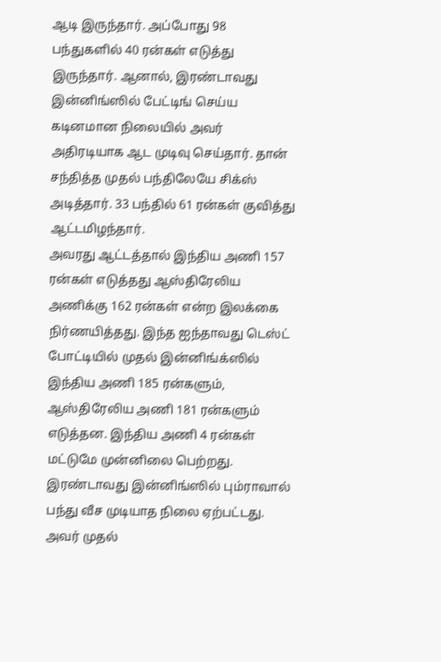ஆடி இருந்தார். அப்போது 98 பந்துகளில் 40 ரன்கள் எடுத்து இருந்தார். ஆனால், இரண்டாவது இன்னிங்ஸில் பேட்டிங் செய்ய கடினமான நிலையில் அவர் அதிரடியாக ஆட முடிவு செய்தார். தான் சந்தித்த முதல் பந்திலேயே சிக்ஸ் அடித்தார். 33 பந்தில் 61 ரன்கள் குவித்து ஆட்டமிழந்தார்.
அவரது ஆட்டத்தால் இந்திய அணி 157 ரன்கள் எடுத்தது ஆஸ்திரேலிய அணிக்கு 162 ரன்கள் என்ற இலக்கை நிர்ணயித்தது. இந்த ஐந்தாவது டெஸ்ட் போட்டியில் முதல் இன்னிங்க்ஸில் இந்திய அணி 185 ரன்களும், ஆஸ்திரேலிய அணி 181 ரன்களும் எடுத்தன. இந்திய அணி 4 ரன்கள் மட்டுமே முன்னிலை பெற்றது.
இரண்டாவது இன்னிங்ஸில் பும்ராவால் பந்து வீச முடியாத நிலை ஏற்பட்டது. அவர் முதல்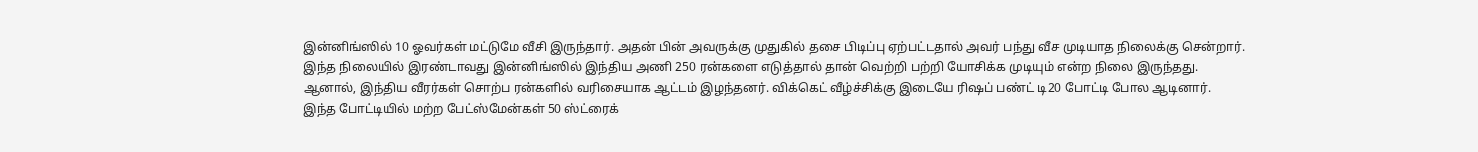இன்னிங்ஸில் 10 ஓவர்கள் மட்டுமே வீசி இருந்தார். அதன் பின் அவருக்கு முதுகில் தசை பிடிப்பு ஏற்பட்டதால் அவர் பந்து வீச முடியாத நிலைக்கு சென்றார்.
இந்த நிலையில் இரண்டாவது இன்னிங்ஸில் இந்திய அணி 250 ரன்களை எடுத்தால் தான் வெற்றி பற்றி யோசிக்க முடியும் என்ற நிலை இருந்தது. ஆனால், இந்திய வீரர்கள் சொற்ப ரன்களில் வரிசையாக ஆட்டம் இழந்தனர். விக்கெட் வீழ்ச்சிக்கு இடையே ரிஷப் பண்ட் டி20 போட்டி போல ஆடினார்.
இந்த போட்டியில் மற்ற பேட்ஸ்மேன்கள் 50 ஸ்ட்ரைக்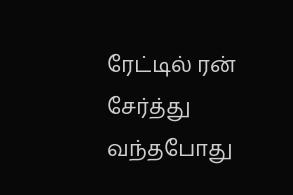ரேட்டில் ரன் சேர்த்து வந்தபோது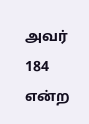அவர் 184 என்ற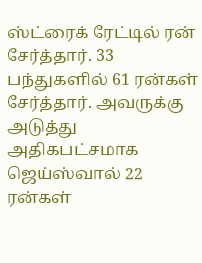ஸ்ட்ரைக் ரேட்டில் ரன் சேர்த்தார். 33 பந்துகளில் 61 ரன்கள் சேர்த்தார். அவருக்கு அடுத்து அதிகபட்சமாக ஜெய்ஸ்வால் 22 ரன்கள்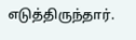எடுத்திருந்தார்.